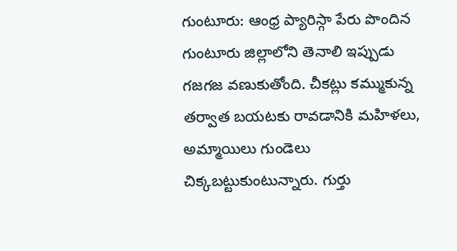గుంటూరు: ఆంధ్ర ప్యారిస్గా పేరు పొందిన గుంటూరు జిల్లాలోని తెనాలి ఇప్పుడు గజగజ వణుకుతోంది. చీకట్లు కమ్ముకున్న తర్వాత బయటకు రావడానికి మహిళలు, అమ్మాయిలు గుండెలు చిక్కబట్టుకుంటున్నారు. గుర్తు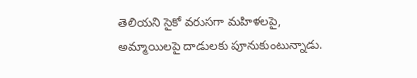తెలియని సైకో వరుసగా మహిళలపై, అమ్మాయిలపై దాడులకు పూనుకుంటున్నాడు.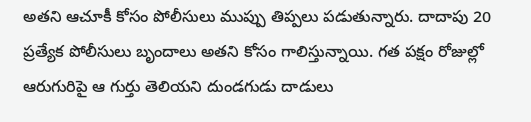అతని ఆచూకీ కోసం పోలీసులు ముప్పు తిప్పలు పడుతున్నారు. దాదాపు 20 ప్రత్యేక పోలీసులు బృందాలు అతని కోసం గాలిస్తున్నాయి. గత పక్షం రోజుల్లో ఆరుగురిపై ఆ గుర్తు తెలియని దుండగుడు దాడులు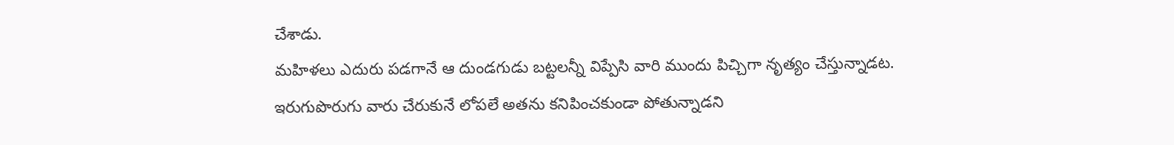చేశాడు.
మహిళలు ఎదురు పడగానే ఆ దుండగుడు బట్టలన్నీ విప్పేసి వారి ముందు పిచ్చిగా నృత్యం చేస్తున్నాడట. ఇరుగుపొరుగు వారు చేరుకునే లోపలే అతను కనిపించకుండా పోతున్నాడని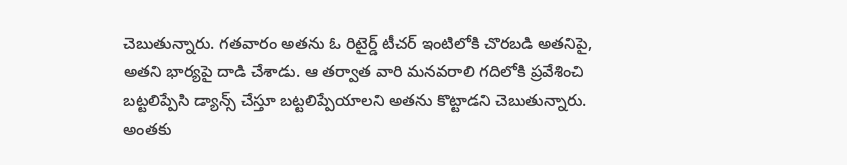చెబుతున్నారు. గతవారం అతను ఓ రిటైర్డ్ టీచర్ ఇంటిలోకి చొరబడి అతనిపై, అతని భార్యపై దాడి చేశాడు. ఆ తర్వాత వారి మనవరాలి గదిలోకి ప్రవేశించి బట్టలిప్పేసి డ్యాన్స్ చేస్తూ బట్టలిప్పేయాలని అతను కొట్టాడని చెబుతున్నారు.
అంతకు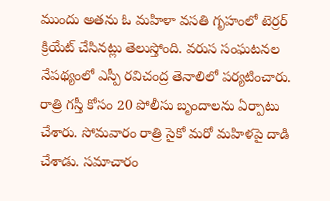ముందు అతను ఓ మహిళా వసతి గృహంలో టెర్రర్ క్రియేట్ చేసినట్లు తెలుస్తోంది. వరుస సంఘటనల నేపథ్యంలో ఎస్పీ రవిచంద్ర తెనాలిలో పర్యటించారు. రాత్రి గస్తీ కోసం 20 పోలీసు బృందాలను ఏర్పాటు చేశారు. సోమవారం రాత్రి సైకో మరో మహిళపై దాడి చేశాడు. సమాచారం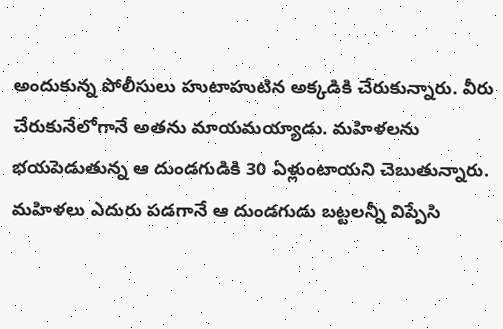అందుకున్న పోలీసులు హుటాహుటిన అక్కడికి చేరుకున్నారు. వీరు చేరుకునేలోగానే అతను మాయమయ్యాడు. మహిళలను భయపెడుతున్న ఆ దుండగుడికి 30 ఏళ్లుంటాయని చెబుతున్నారు.
మహిళలు ఎదురు పడగానే ఆ దుండగుడు బట్టలన్నీ విప్పేసి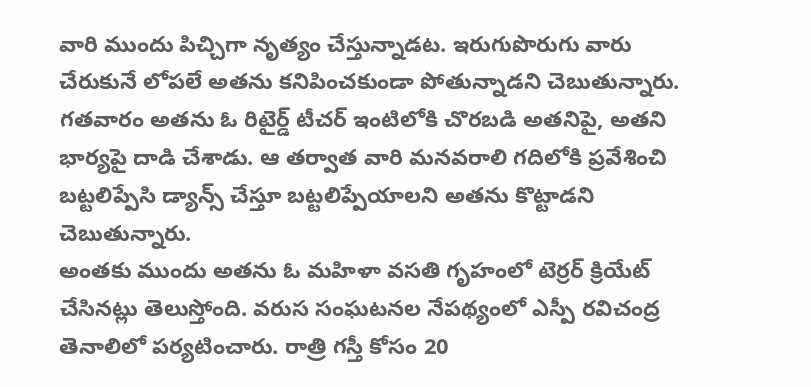వారి ముందు పిచ్చిగా నృత్యం చేస్తున్నాడట. ఇరుగుపొరుగు వారు చేరుకునే లోపలే అతను కనిపించకుండా పోతున్నాడని చెబుతున్నారు. గతవారం అతను ఓ రిటైర్డ్ టీచర్ ఇంటిలోకి చొరబడి అతనిపై, అతని భార్యపై దాడి చేశాడు. ఆ తర్వాత వారి మనవరాలి గదిలోకి ప్రవేశించి బట్టలిప్పేసి డ్యాన్స్ చేస్తూ బట్టలిప్పేయాలని అతను కొట్టాడని చెబుతున్నారు.
అంతకు ముందు అతను ఓ మహిళా వసతి గృహంలో టెర్రర్ క్రియేట్ చేసినట్లు తెలుస్తోంది. వరుస సంఘటనల నేపథ్యంలో ఎస్పీ రవిచంద్ర తెనాలిలో పర్యటించారు. రాత్రి గస్తీ కోసం 20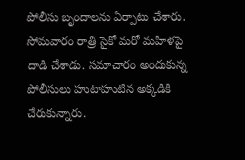పోలీసు బృందాలను ఏర్పాటు చేశారు. సోమవారం రాత్రి సైకో మరో మహిళపై దాడి చేశాడు. సమాచారం అందుకున్న పోలీసులు హుటాహుటిన అక్కడికి చేరుకున్నారు.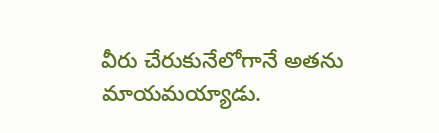వీరు చేరుకునేలోగానే అతను మాయమయ్యాడు.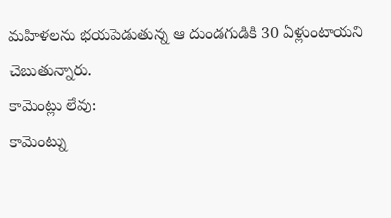మహిళలను భయపెడుతున్న ఆ దుండగుడికి 30 ఏళ్లుంటాయని చెబుతున్నారు.
కామెంట్లు లేవు:
కామెంట్ను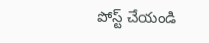పోస్ట్ చేయండి